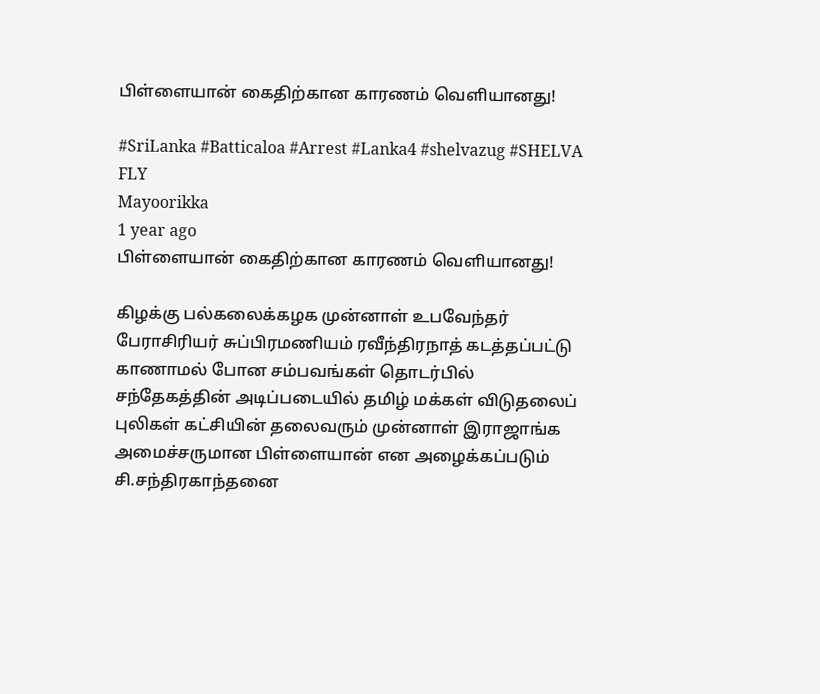பிள்ளையான் கைதிற்கான காரணம் வெளியானது!

#SriLanka #Batticaloa #Arrest #Lanka4 #shelvazug #SHELVA FLY
Mayoorikka
1 year ago
பிள்ளையான் கைதிற்கான காரணம் வெளியானது!

கிழக்கு பல்கலைக்கழக முன்னாள் உபவேந்தர் பேராசிரியர் சுப்பிரமணியம் ரவீந்திரநாத் கடத்தப்பட்டு காணாமல் போன சம்பவங்கள் தொடர்பில் சந்தேகத்தின் அடிப்படையில் தமிழ் மக்கள் விடுதலைப் புலிகள் கட்சியின் தலைவரும் முன்னாள் இராஜாங்க அமைச்சருமான பிள்ளையான் என அழைக்கப்படும் சி.சந்திரகாந்தனை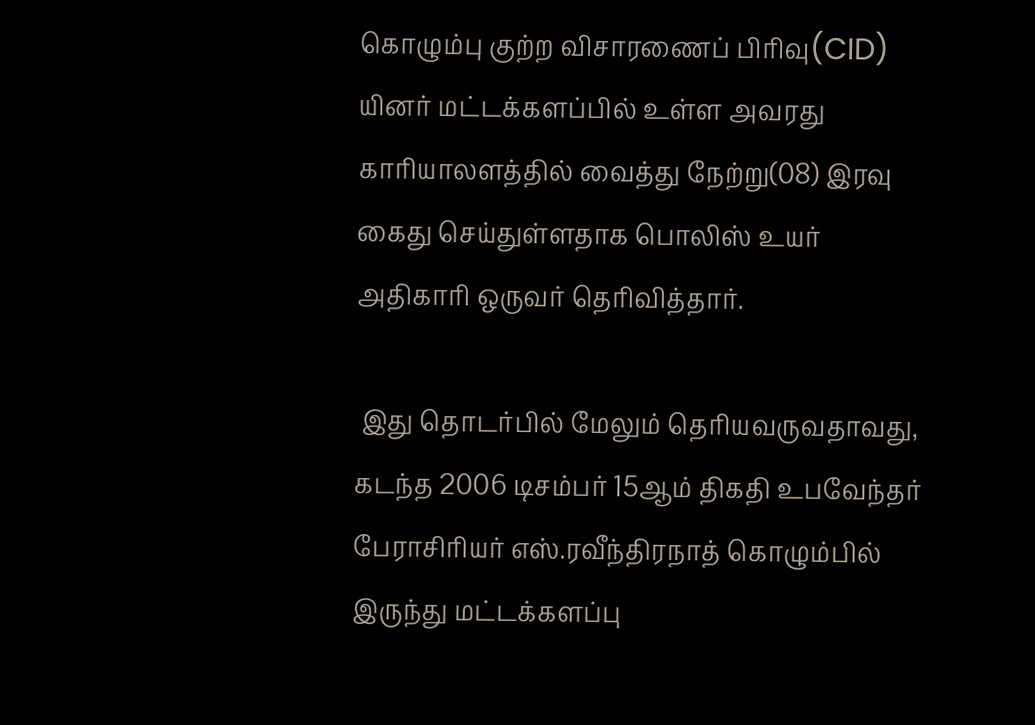கொழும்பு குற்ற விசாரணைப் பிரிவு(CID) யினர் மட்டக்களப்பில் உள்ள அவரது காரியாலளத்தில் வைத்து நேற்று(08) இரவு கைது செய்துள்ளதாக பொலிஸ் உயர் அதிகாரி ஒருவர் தெரிவித்தார்.

 இது தொடர்பில் மேலும் தெரியவருவதாவது, கடந்த 2006 டிசம்பர் 15ஆம் திகதி உபவேந்தர் பேராசிரியர் எஸ்.ரவீந்திரநாத் கொழும்பில் இருந்து மட்டக்களப்பு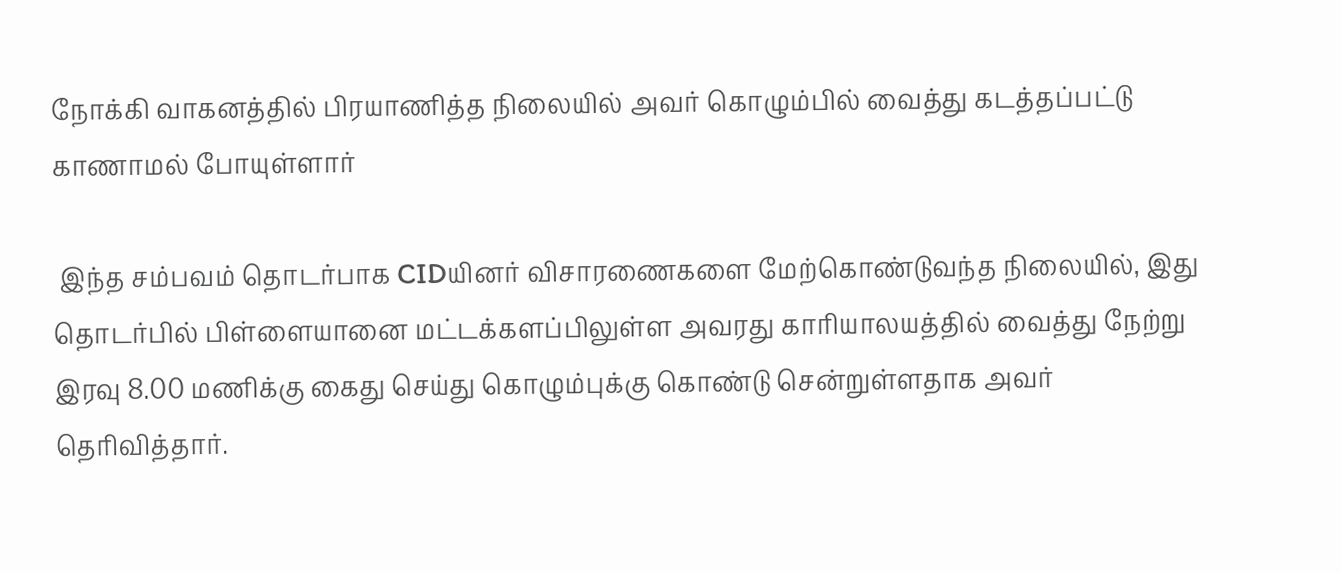நோக்கி வாகனத்தில் பிரயாணித்த நிலையில் அவர் கொழும்பில் வைத்து கடத்தப்பட்டு காணாமல் போயுள்ளார்

 இந்த சம்பவம் தொடர்பாக CIDயினர் விசாரணைகளை மேற்கொண்டுவந்த நிலையில், இது தொடர்பில் பிள்ளையானை மட்டக்களப்பிலுள்ள அவரது காரியாலயத்தில் வைத்து நேற்று இரவு 8.00 மணிக்கு கைது செய்து கொழும்புக்கு கொண்டு சென்றுள்ளதாக அவர் தெரிவித்தார்.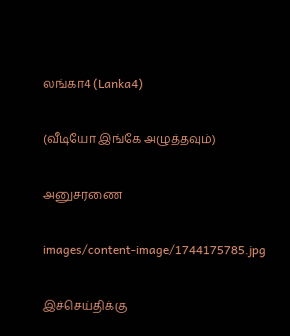லங்கா4 (Lanka4)

(வீடியோ இங்கே அழுத்தவும்)

அனுசரணை

images/content-image/1744175785.jpg

இச்செய்திக்கு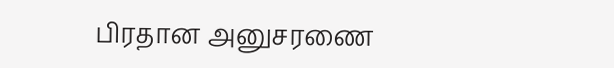பிரதான அனுசரணை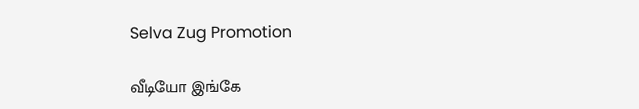Selva Zug Promotion

வீடியோ இங்கே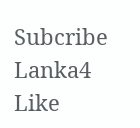Subcribe Lanka4
Like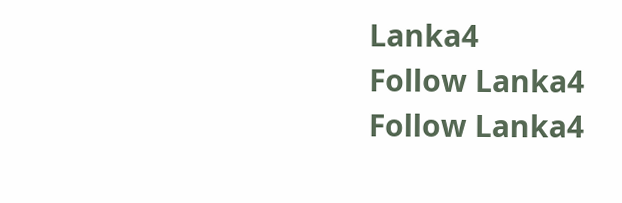Lanka4
Follow Lanka4
Follow Lanka4